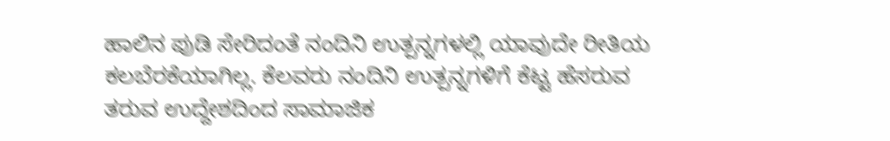ಹಾಲಿನ ಪುಡಿ ಸೇರಿದಂತೆ ನಂದಿನಿ ಉತ್ಪನ್ನಗಳಲ್ಲಿ ಯಾವುದೇ ರೀತಿಯ ಕಲಬೆರಕೆಯಾಗಿಲ್ಲ. ಕೆಲವರು ನಂದಿನಿ ಉತ್ಪನ್ನಗಳಿಗೆ ಕೆಟ್ಟ ಹೆಸರುವ ತರುವ ಉದ್ದೇಶದಿಂದ ಸಾಮಾಜಿಕ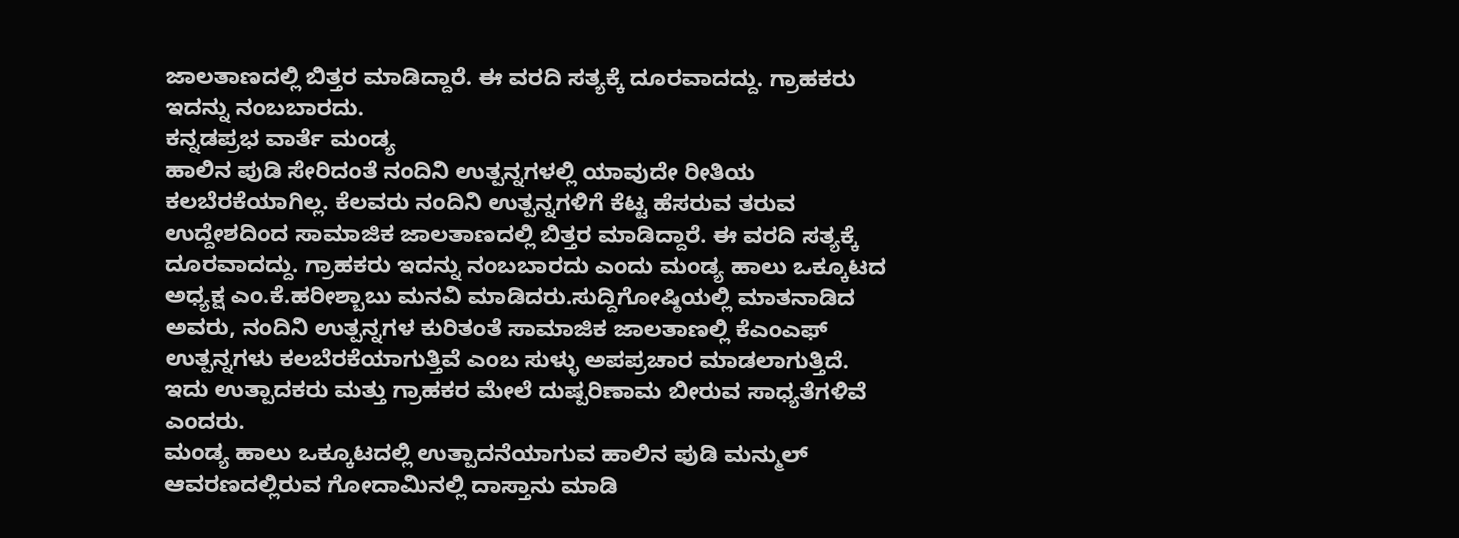ಜಾಲತಾಣದಲ್ಲಿ ಬಿತ್ತರ ಮಾಡಿದ್ದಾರೆ. ಈ ವರದಿ ಸತ್ಯಕ್ಕೆ ದೂರವಾದದ್ದು. ಗ್ರಾಹಕರು ಇದನ್ನು ನಂಬಬಾರದು.
ಕನ್ನಡಪ್ರಭ ವಾರ್ತೆ ಮಂಡ್ಯ
ಹಾಲಿನ ಪುಡಿ ಸೇರಿದಂತೆ ನಂದಿನಿ ಉತ್ಪನ್ನಗಳಲ್ಲಿ ಯಾವುದೇ ರೀತಿಯ ಕಲಬೆರಕೆಯಾಗಿಲ್ಲ. ಕೆಲವರು ನಂದಿನಿ ಉತ್ಪನ್ನಗಳಿಗೆ ಕೆಟ್ಟ ಹೆಸರುವ ತರುವ ಉದ್ದೇಶದಿಂದ ಸಾಮಾಜಿಕ ಜಾಲತಾಣದಲ್ಲಿ ಬಿತ್ತರ ಮಾಡಿದ್ದಾರೆ. ಈ ವರದಿ ಸತ್ಯಕ್ಕೆ ದೂರವಾದದ್ದು. ಗ್ರಾಹಕರು ಇದನ್ನು ನಂಬಬಾರದು ಎಂದು ಮಂಡ್ಯ ಹಾಲು ಒಕ್ಕೂಟದ ಅಧ್ಯಕ್ಷ ಎಂ.ಕೆ.ಹರೀಶ್ಬಾಬು ಮನವಿ ಮಾಡಿದರು.ಸುದ್ದಿಗೋಷ್ಠಿಯಲ್ಲಿ ಮಾತನಾಡಿದ ಅವರು, ನಂದಿನಿ ಉತ್ಪನ್ನಗಳ ಕುರಿತಂತೆ ಸಾಮಾಜಿಕ ಜಾಲತಾಣಲ್ಲಿ ಕೆಎಂಎಫ್ ಉತ್ಪನ್ನಗಳು ಕಲಬೆರಕೆಯಾಗುತ್ತಿವೆ ಎಂಬ ಸುಳ್ಳು ಅಪಪ್ರಚಾರ ಮಾಡಲಾಗುತ್ತಿದೆ. ಇದು ಉತ್ಪಾದಕರು ಮತ್ತು ಗ್ರಾಹಕರ ಮೇಲೆ ದುಷ್ಪರಿಣಾಮ ಬೀರುವ ಸಾಧ್ಯತೆಗಳಿವೆ ಎಂದರು.
ಮಂಡ್ಯ ಹಾಲು ಒಕ್ಕೂಟದಲ್ಲಿ ಉತ್ಪಾದನೆಯಾಗುವ ಹಾಲಿನ ಪುಡಿ ಮನ್ಮುಲ್ ಆವರಣದಲ್ಲಿರುವ ಗೋದಾಮಿನಲ್ಲಿ ದಾಸ್ತಾನು ಮಾಡಿ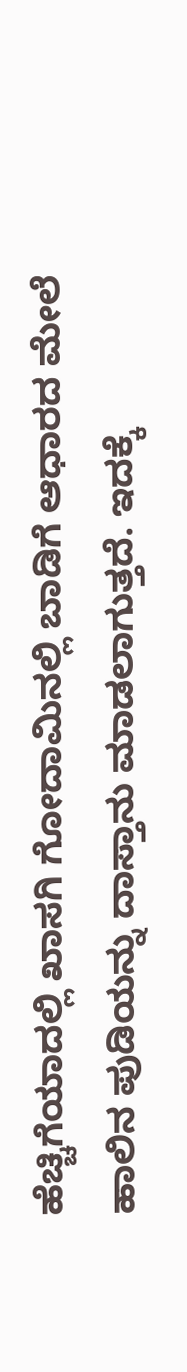ಹೆಚ್ಚಿಗೆಯಾದಲ್ಲಿ ಖಾಸಗಿ ಗೋದಾಮಿನಲ್ಲಿ ಬಾಡಿಗೆ ಆಧಾರದ ಮೇಲೆ ಹಾಲಿನ ಪುಡಿಯನ್ನು ದಾಸ್ತಾನು ಮಾಡಲಾಗುತ್ತದೆ. ಇದಕ್ಕೆ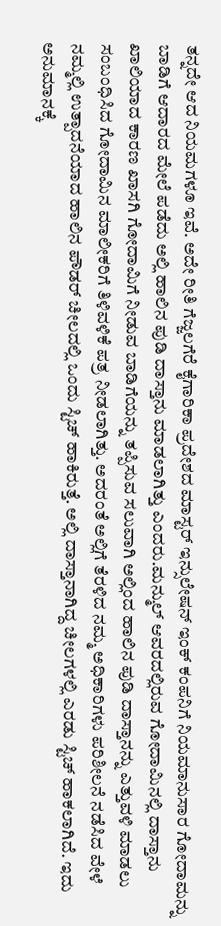ತನ್ನದೇ ಆದ ನಿಯಮಗಳೂ ಇವೆ. ಅದೇ ರೀತಿ ಗೆಜ್ಜಲಗೆರೆ ಕೈಗಾರಿಕಾ ಪ್ರದೇಶದ ಮಾಸ್ಟರ್ ಇನ್ಸುಲೇಷನ್ ಇಂಕ್ ಕಂಪನಿಗೆ ನಿಯಮಾನುಸಾರ ಗೋದಾಮನ್ನು ಬಾಡಿಗೆ ಆದಾರದ ಮೇಲೆ ಪಡೆದು ಅಲ್ಲಿ ಹಾಲಿನ ಪುಡಿ ದಾಸ್ತಾನು ಮಾಡಲಾಗಿತ್ತು ಎಂದರು.ಮನ್ಮುಲ್ ಆವರದಲ್ಲಿರುವ ಗೋದಾಮಿನಲ್ಲಿ ದಾಸ್ತಾನು ಖಾಲಿಯಾದ ಕಾರಣ ಖಾಸಗಿ ಗೋದಾಮಿಗೆ ನೀಡುವ ಬಾಡಿಗೆಯನ್ನು ತಪ್ಪಿಸುವ ಸಲುವಾಗಿ ಅಲ್ಲಿಂದ ಹಾಲಿನ ಪುಡಿ ದಾಸ್ತಾನನ್ನು ಎತ್ತುವಳಿ ಮಾಡಲು ಸಂಬಂಧಿಸಿದ ಗೋದಾಮಿನ ಮಾಲೀಕರಿಗೆ ತಿಳಿವಳಿಕೆ ಪತ್ರ ನೀಡಲಾಗಿತ್ತು. ಅದರಂತೆ ಅಲ್ಲಿಗೆ ತೆರಳಿದ ನಮ್ಮ ಅಧಿಕಾರಿಗಳು ಪರಿಶೀಲನೆ ನಡೆಸಿದ ವೇಳೆ ನಮ್ಮಲ್ಲಿ ಉತ್ಪಾದನೆಯಾದ ಹಾಲಿನ ಪೌಡರ್ ಚೀಲದಲ್ಲಿ ಒಂದು ಸ್ಟಿಚ್ ಹಾಕಿರುತ್ತೆ. ಅಲ್ಲಿ ದಾಸ್ತಾನಾಗಿದ್ದ ಚೀಲಗಳಲ್ಲಿ ಎರಡು ಸ್ಟಿಚ್ ಹಾಕಲಾಗಿದೆ. ಇದು ಅನುಮಾನಕ್ಕೆ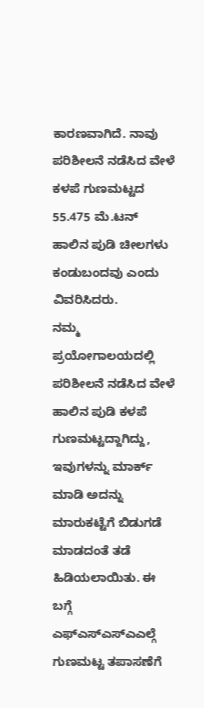ಕಾರಣವಾಗಿದೆ. ನಾವು ಪರಿಶೀಲನೆ ನಡೆಸಿದ ವೇಳೆ ಕಳಪೆ ಗುಣಮಟ್ಟದ 55.475 ಮೆ.ಟನ್ ಹಾಲಿನ ಪುಡಿ ಚೀಲಗಳು ಕಂಡುಬಂದವು ಎಂದು ವಿವರಿಸಿದರು.
ನಮ್ಮ ಪ್ರಯೋಗಾಲಯದಲ್ಲಿ ಪರಿಶೀಲನೆ ನಡೆಸಿದ ವೇಳೆ ಹಾಲಿನ ಪುಡಿ ಕಳಪೆ ಗುಣಮಟ್ಟದ್ದಾಗಿದ್ದು, ಇವುಗಳನ್ನು ಮಾರ್ಕ್ ಮಾಡಿ ಅದನ್ನು ಮಾರುಕಟ್ಟೆಗೆ ಬಿಡುಗಡೆ ಮಾಡದಂತೆ ತಡೆ ಹಿಡಿಯಲಾಯಿತು. ಈ ಬಗ್ಗೆ ಎಫ್ಎಸ್ಎಸ್ಎಎಲ್ಗೆ ಗುಣಮಟ್ಟ ತಪಾಸಣೆಗೆ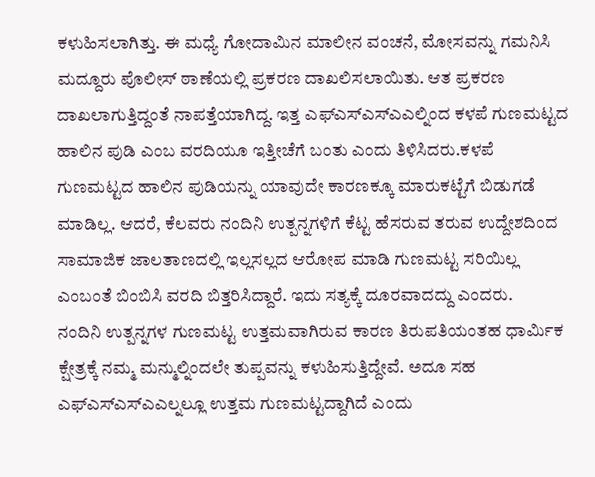ಕಳುಹಿಸಲಾಗಿತ್ತು. ಈ ಮಧ್ಯೆ ಗೋದಾಮಿನ ಮಾಲೀನ ವಂಚನೆ, ಮೋಸವನ್ನು ಗಮನಿಸಿ ಮದ್ದೂರು ಪೊಲೀಸ್ ಠಾಣೆಯಲ್ಲಿ ಪ್ರಕರಣ ದಾಖಲಿಸಲಾಯಿತು. ಆತ ಪ್ರಕರಣ ದಾಖಲಾಗುತ್ತಿದ್ದಂತೆ ನಾಪತ್ತೆಯಾಗಿದ್ದ. ಇತ್ತ ಎಫ್ಎಸ್ಎಸ್ಎಎಲ್ನಿಂದ ಕಳಪೆ ಗುಣಮಟ್ಟದ ಹಾಲಿನ ಪುಡಿ ಎಂಬ ವರದಿಯೂ ಇತ್ತೀಚೆಗೆ ಬಂತು ಎಂದು ತಿಳಿಸಿದರು.ಕಳಪೆ ಗುಣಮಟ್ಟದ ಹಾಲಿನ ಪುಡಿಯನ್ನು ಯಾವುದೇ ಕಾರಣಕ್ಕೂ ಮಾರುಕಟ್ಟೆಗೆ ಬಿಡುಗಡೆ ಮಾಡಿಲ್ಲ. ಆದರೆ, ಕೆಲವರು ನಂದಿನಿ ಉತ್ಪನ್ನಗಳಿಗೆ ಕೆಟ್ಟ ಹೆಸರುವ ತರುವ ಉದ್ದೇಶದಿಂದ ಸಾಮಾಜಿಕ ಜಾಲತಾಣದಲ್ಲಿ ಇಲ್ಲಸಲ್ಲದ ಆರೋಪ ಮಾಡಿ ಗುಣಮಟ್ಟ ಸರಿಯಿಲ್ಲ ಎಂಬಂತೆ ಬಿಂಬಿಸಿ ವರದಿ ಬಿತ್ತರಿಸಿದ್ದಾರೆ. ಇದು ಸತ್ಯಕ್ಕೆ ದೂರವಾದದ್ದು ಎಂದರು.
ನಂದಿನಿ ಉತ್ಪನ್ನಗಳ ಗುಣಮಟ್ಟ ಉತ್ತಮವಾಗಿರುವ ಕಾರಣ ತಿರುಪತಿಯಂತಹ ಧಾರ್ಮಿಕ ಕ್ಷೇತ್ರಕ್ಕೆ ನಮ್ಮ ಮನ್ಮುಲ್ನಿಂದಲೇ ತುಪ್ಪವನ್ನು ಕಳುಹಿಸುತ್ತಿದ್ದೇವೆ. ಅದೂ ಸಹ ಎಫ್ಎಸ್ಎಸ್ಎಎಲ್ನಲ್ಲೂ ಉತ್ತಮ ಗುಣಮಟ್ಟದ್ದಾಗಿದೆ ಎಂದು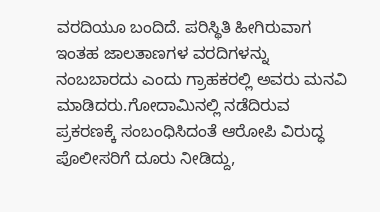ವರದಿಯೂ ಬಂದಿದೆ. ಪರಿಸ್ಥಿತಿ ಹೀಗಿರುವಾಗ ಇಂತಹ ಜಾಲತಾಣಗಳ ವರದಿಗಳನ್ನು ನಂಬಬಾರದು ಎಂದು ಗ್ರಾಹಕರಲ್ಲಿ ಅವರು ಮನವಿ ಮಾಡಿದರು.ಗೋದಾಮಿನಲ್ಲಿ ನಡೆದಿರುವ ಪ್ರಕರಣಕ್ಕೆ ಸಂಬಂಧಿಸಿದಂತೆ ಆರೋಪಿ ವಿರುದ್ಧ ಪೊಲೀಸರಿಗೆ ದೂರು ನೀಡಿದ್ದು,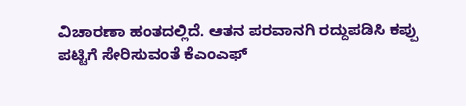ವಿಚಾರಣಾ ಹಂತದಲ್ಲಿದೆ. ಆತನ ಪರವಾನಗಿ ರದ್ದುಪಡಿಸಿ ಕಪ್ಪು ಪಟ್ಟಿಗೆ ಸೇರಿಸುವಂತೆ ಕೆಎಂಎಫ್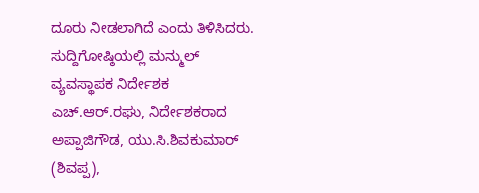ದೂರು ನೀಡಲಾಗಿದೆ ಎಂದು ತಿಳಿಸಿದರು.
ಸುದ್ದಿಗೋಷ್ಠಿಯಲ್ಲಿ ಮನ್ಮುಲ್ ವ್ಯವಸ್ಥಾಪಕ ನಿರ್ದೇಶಕ ಎಚ್.ಆರ್.ರಘು, ನಿರ್ದೇಶಕರಾದ ಅಪ್ಪಾಜಿಗೌಡ, ಯು.ಸಿ.ಶಿವಕುಮಾರ್ (ಶಿವಪ್ಪ),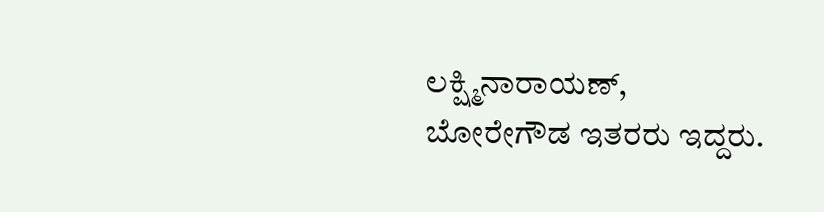ಲಕ್ಷ್ಮಿನಾರಾಯಣ್, ಬೋರೇಗೌಡ ಇತರರು ಇದ್ದರು.